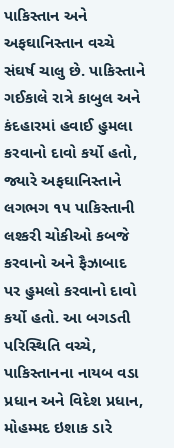પાકિસ્તાન અને અફઘાનિસ્તાન વચ્ચે સંઘર્ષ ચાલુ છે. પાકિસ્તાને ગઈકાલે રાત્રે કાબુલ અને કંદહારમાં હવાઈ હુમલા કરવાનો દાવો કર્યો હતો, જ્યારે અફઘાનિસ્તાને લગભગ ૧૫ પાકિસ્તાની લશ્કરી ચોકીઓ કબજે કરવાનો અને ફૈઝાબાદ પર હુમલો કરવાનો દાવો કર્યો હતો. આ બગડતી પરિસ્થિતિ વચ્ચે, પાકિસ્તાનના નાયબ વડા પ્રધાન અને વિદેશ પ્રધાન, મોહમ્મદ ઇશાક ડારે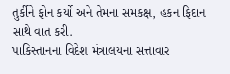તુર્કીને ફોન કર્યો અને તેમના સમકક્ષ, હકન ફિદાન સાથે વાત કરી.
પાકિસ્તાનના વિદેશ મંત્રાલયના સત્તાવાર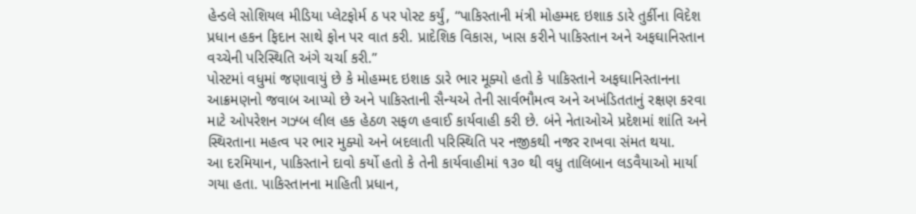હેન્ડલે સોશિયલ મીડિયા પ્લેટફોર્મ ઠ પર પોસ્ટ કર્યું, “પાકિસ્તાની મંત્રી મોહમ્મદ ઇશાક ડારે તુર્કીના વિદેશ પ્રધાન હકન ફિદાન સાથે ફોન પર વાત કરી. પ્રાદેશિક વિકાસ, ખાસ કરીને પાકિસ્તાન અને અફઘાનિસ્તાન વચ્ચેની પરિસ્થિતિ અંગે ચર્ચા કરી.”
પોસ્ટમાં વધુમાં જણાવાયું છે કે મોહમ્મદ ઇશાક ડારે ભાર મૂક્યો હતો કે પાકિસ્તાને અફઘાનિસ્તાનના આક્રમણનો જવાબ આપ્યો છે અને પાકિસ્તાની સૈન્યએ તેની સાર્વભૌમત્વ અને અખંડિતતાનું રક્ષણ કરવા માટે ઓપરેશન ગઝ્બ લીલ હક હેઠળ સફળ હવાઈ કાર્યવાહી કરી છે. બંને નેતાઓએ પ્રદેશમાં શાંતિ અને સ્થિરતાના મહત્વ પર ભાર મુક્યો અને બદલાતી પરિસ્થિતિ પર નજીકથી નજર રાખવા સંમત થયા.
આ દરમિયાન, પાકિસ્તાને દાવો કર્યો હતો કે તેની કાર્યવાહીમાં ૧૩૦ થી વધુ તાલિબાન લડવૈયાઓ માર્યા ગયા હતા. પાકિસ્તાનના માહિતી પ્રધાન,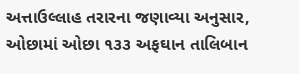અત્તાઉલ્લાહ તરારના જણાવ્યા અનુસાર, ઓછામાં ઓછા ૧૩૩ અફઘાન તાલિબાન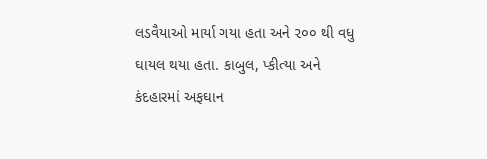લડવૈયાઓ માર્યા ગયા હતા અને ૨૦૦ થી વધુ ઘાયલ થયા હતા. કાબુલ, પ્કીત્યા અને કંદહારમાં અફઘાન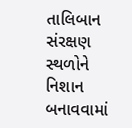તાલિબાન સંરક્ષણ સ્થળોને નિશાન બનાવવામાં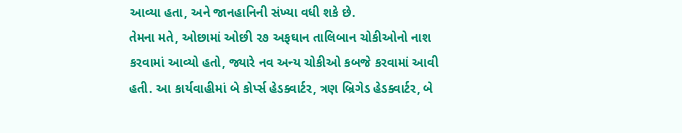આવ્યા હતા, અને જાનહાનિની સંખ્યા વધી શકે છે.
તેમના મતે, ઓછામાં ઓછી ૨૭ અફઘાન તાલિબાન ચોકીઓનો નાશ કરવામાં આવ્યો હતો, જ્યારે નવ અન્ય ચોકીઓ કબજે કરવામાં આવી હતી. આ કાર્યવાહીમાં બે કોર્પ્સ હેડક્વાર્ટર, ત્રણ બ્રિગેડ હેડક્વાર્ટર, બે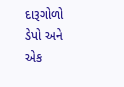દારૂગોળો ડેપો અને એક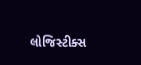લોજિસ્ટીક્સ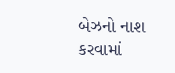બેઝનો નાશ કરવામાં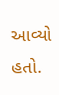આવ્યો હતો.